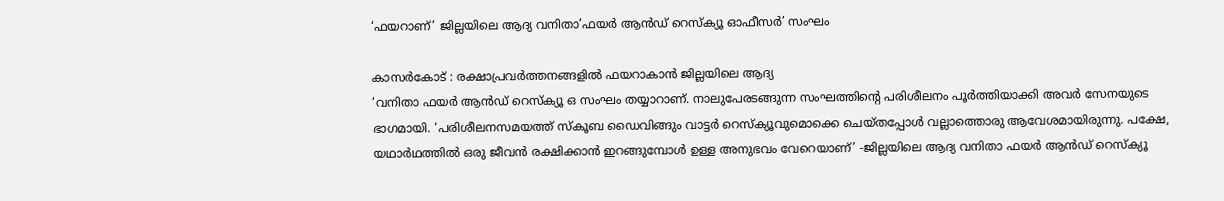‘ഫയറാണ്’ ജില്ലയിലെ ആദ്യ വനിതാ’ഫയര്‍ ആന്‍ഡ് റെസ്‌ക്യൂ ഓഫീസര്‍’ സംഘം

കാസര്‍കോട് : രക്ഷാപ്രവര്‍ത്തനങ്ങളില്‍ ഫയറാകാന്‍ ജില്ലയിലെ ആദ്യ
‘വനിതാ ഫയര്‍ ആന്‍ഡ് റെസ്‌ക്യൂ ഒ സംഘം തയ്യാറാണ്. നാലുപേരടങ്ങുന്ന സംഘത്തിന്റെ പരിശീലനം പൂര്‍ത്തിയാക്കി അവര്‍ സേനയുടെ ഭാഗമായി. ‘പരിശീലനസമയത്ത് സ്‌കൂബ ഡൈവിങ്ങും വാട്ടര്‍ റെസ്‌ക്യൂവുമൊക്കെ ചെയ്തപ്പോള്‍ വല്ലാത്തൊരു ആവേശമായിരുന്നു. പക്ഷേ, യഥാര്‍ഥത്തില്‍ ഒരു ജീവന്‍ രക്ഷിക്കാന്‍ ഇറങ്ങുമ്പോള്‍ ഉള്ള അനുഭവം വേറെയാണ്’ -ജില്ലയിലെ ആദ്യ വനിതാ ഫയര്‍ ആന്‍ഡ് റെസ്‌ക്യൂ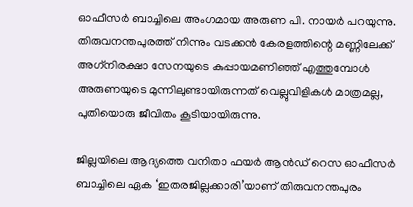ഓഫീസര്‍ ബാച്ചിലെ അംഗമായ അരുണ പി. നായര്‍ പറയുന്നു. തിരുവനന്തപുരത്ത് നിന്നും വടക്കന്‍ കേരളത്തിന്റെ മണ്ണിലേക്ക് അഗ്‌നിരക്ഷാ സേനയുടെ കുപ്പായമണിഞ്ഞ് എത്തുമ്പോള്‍ അരുണയുടെ മുന്നിലുണ്ടായിരുന്നത് വെല്ലുവിളികള്‍ മാത്രമല്ല, പുതിയൊരു ജീവിതം കൂടിയായിരുന്നു.

ജില്ലയിലെ ആദ്യത്തെ വനിതാ ഫയര്‍ ആന്‍ഡ് റെസ ഓഫീസര്‍ ബാച്ചിലെ ഏക ‘ഇതരജില്ലക്കാരി’യാണ് തിരുവനന്തപുരം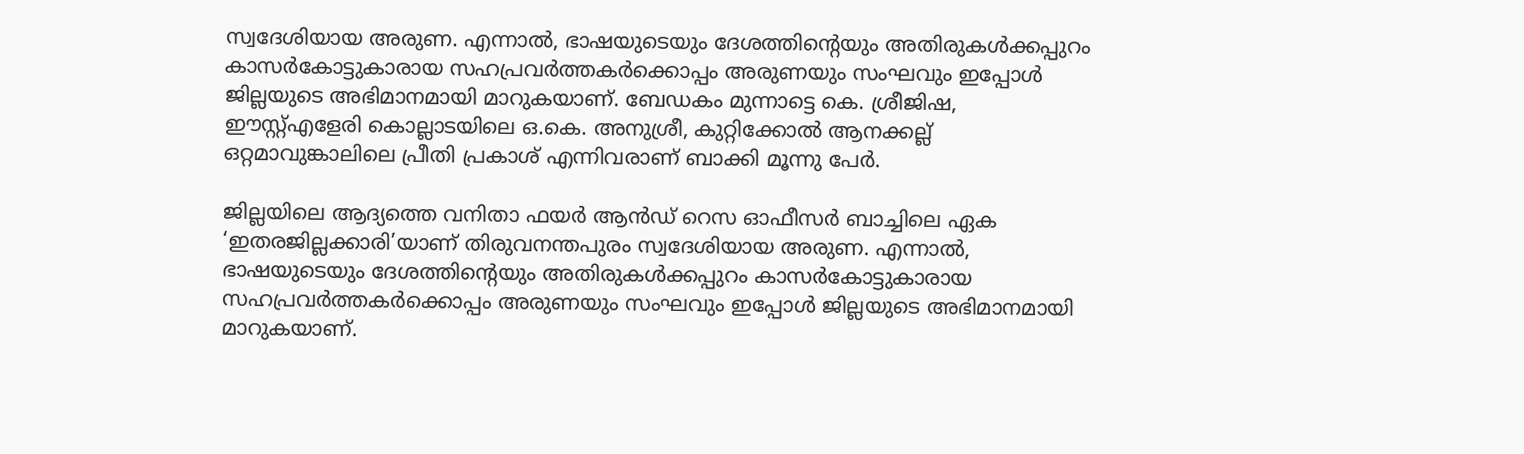സ്വദേശിയായ അരുണ. എന്നാല്‍, ഭാഷയുടെയും ദേശത്തിന്റെയും അതിരുകള്‍ക്കപ്പുറം കാസര്‍കോട്ടുകാരായ സഹപ്രവര്‍ത്തകര്‍ക്കൊപ്പം അരുണയും സംഘവും ഇപ്പോള്‍ ജില്ലയുടെ അഭിമാനമായി മാറുകയാണ്. ബേഡകം മുന്നാട്ടെ കെ. ശ്രീജിഷ, ഈസ്റ്റ്എളേരി കൊല്ലാടയിലെ ഒ.കെ. അനുശ്രീ, കുറ്റിക്കോല്‍ ആനക്കല്ല് ഒറ്റമാവുങ്കാലിലെ പ്രീതി പ്രകാശ് എന്നിവരാണ് ബാക്കി മൂന്നു പേര്‍.

ജില്ലയിലെ ആദ്യത്തെ വനിതാ ഫയര്‍ ആന്‍ഡ് റെസ ഓഫീസര്‍ ബാച്ചിലെ ഏക ‘ഇതരജില്ലക്കാരി’യാണ് തിരുവനന്തപുരം സ്വദേശിയായ അരുണ. എന്നാല്‍, ഭാഷയുടെയും ദേശത്തിന്റെയും അതിരുകള്‍ക്കപ്പുറം കാസര്‍കോട്ടുകാരായ സഹപ്രവര്‍ത്തകര്‍ക്കൊപ്പം അരുണയും സംഘവും ഇപ്പോള്‍ ജില്ലയുടെ അഭിമാനമായി മാറുകയാണ്.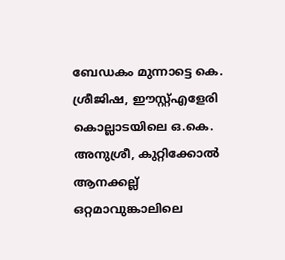ബേഡകം മുന്നാട്ടെ കെ. ശ്രീജിഷ, ഈസ്റ്റ്എളേരി കൊല്ലാടയിലെ ഒ.കെ. അനുശ്രീ, കുറ്റിക്കോല്‍ ആനക്കല്ല് ഒറ്റമാവുങ്കാലിലെ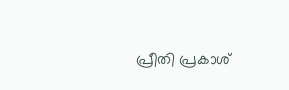പ്രീതി പ്രകാശ്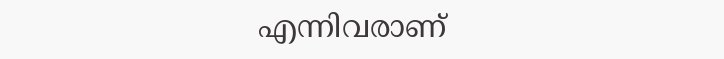എന്നിവരാണ്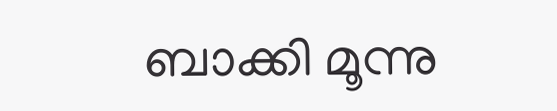ബാക്കി മൂന്നു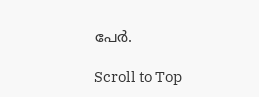പേര്‍.

Scroll to Top